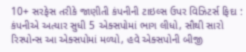10+ સરફેસ તરીકે જાણીતી કંપનીની ટાઇલ્સ ઉપર વિઝિટર્સ ફિદા : કંપનીએ અત્યાર સુધી 5 એક્સપોમાં ભાગ લીધો, સૌથી સારો રિસ્પોન્સ આ એક્સપોમાં મળ્યો, હવે એક્સપોની બીજી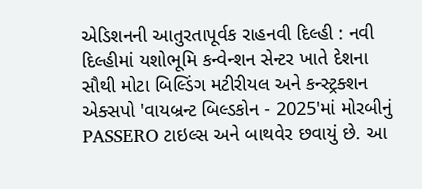એડિશનની આતુરતાપૂર્વક રાહનવી દિલ્હી : નવી દિલ્હીમાં યશોભૂમિ કન્વેન્શન સેન્ટર ખાતે દેશના સૌથી મોટા બિલ્ડિંગ મટીરીયલ અને કન્સ્ટ્રક્શન એક્સપો 'વાયબ્રન્ટ બિલ્ડકોન - 2025'માં મોરબીનું PASSERO ટાઇલ્સ અને બાથવેર છવાયું છે. આ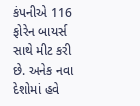કંપનીએ 116 ફોરેન બાયર્સ સાથે મીટ કરી છે. અનેક નવા દેશોમાં હવે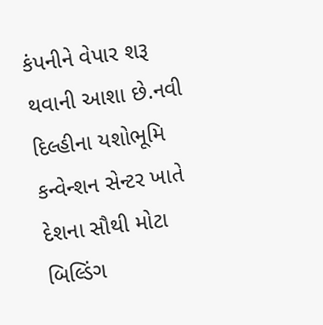કંપનીને વેપાર શરૂ થવાની આશા છે.નવી દિલ્હીના યશોભૂમિ કન્વેન્શન સેન્ટર ખાતે દેશના સૌથી મોટા બિલ્ડિંગ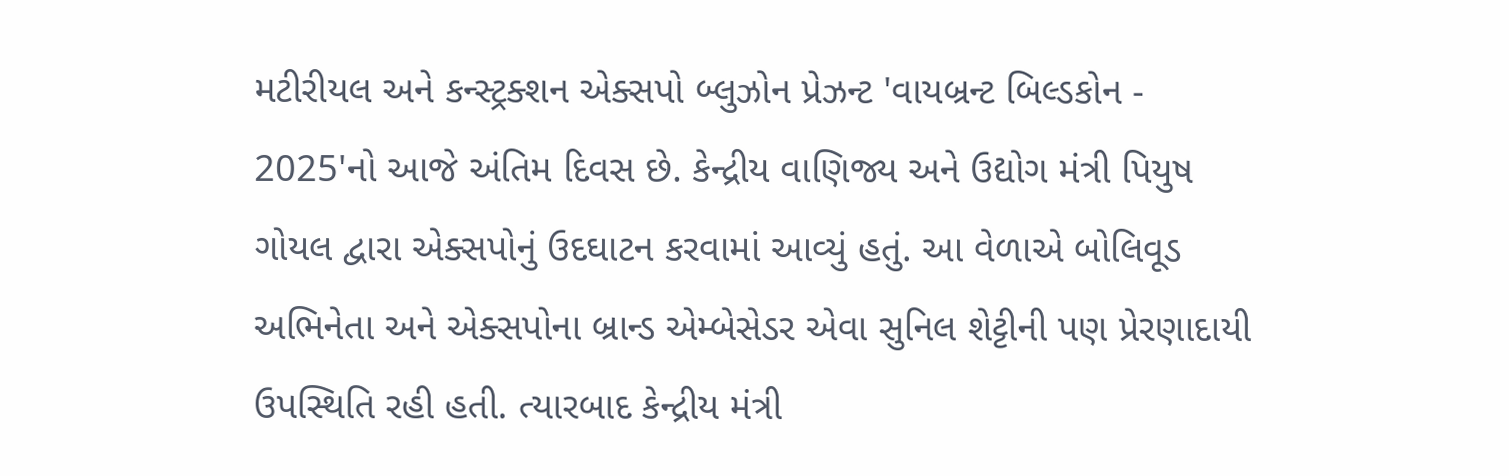મટીરીયલ અને કન્સ્ટ્રક્શન એક્સપો બ્લુઝોન પ્રેઝન્ટ 'વાયબ્રન્ટ બિલ્ડકોન - 2025'નો આજે અંતિમ દિવસ છે. કેન્દ્રીય વાણિજ્ય અને ઉદ્યોગ મંત્રી પિયુષ ગોયલ દ્વારા એક્સપોનું ઉદઘાટન કરવામાં આવ્યું હતું. આ વેળાએ બોલિવૂડ અભિનેતા અને એક્સપોના બ્રાન્ડ એમ્બેસેડર એવા સુનિલ શેટ્ટીની પણ પ્રેરણાદાયી ઉપસ્થિતિ રહી હતી. ત્યારબાદ કેન્દ્રીય મંત્રી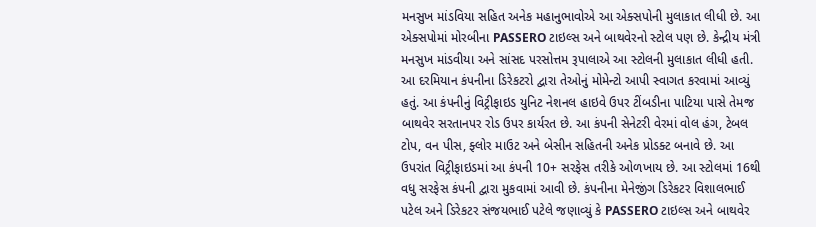મનસુખ માંડવિયા સહિત અનેક મહાનુભાવોએ આ એક્સપોની મુલાકાત લીધી છે. આ એક્સપોમાં મોરબીના PASSERO ટાઇલ્સ અને બાથવેરનો સ્ટોલ પણ છે. કેન્દ્રીય મંત્રી મનસુખ માંડવીયા અને સાંસદ પરસોત્તમ રૂપાલાએ આ સ્ટોલની મુલાકાત લીધી હતી. આ દરમિયાન કંપનીના ડિરેકટરો દ્વારા તેઓનું મોમેન્ટો આપી સ્વાગત કરવામાં આવ્યું હતું. આ કંપનીનું વિટ્રીફાઇડ યુનિટ નેશનલ હાઇવે ઉપર ટીંબડીના પાટિયા પાસે તેમજ બાથવેર સરતાનપર રોડ ઉપર કાર્યરત છે. આ કંપની સેનેટરી વેરમાં વોલ હંગ, ટેબલ ટોપ, વન પીસ, ફ્લોર માઉટ અને બેસીન સહિતની અનેક પ્રોડક્ટ બનાવે છે. આ ઉપરાંત વિટ્રીફાઇડમાં આ કંપની 10+ સરફેસ તરીકે ઓળખાય છે. આ સ્ટોલમાં 16થી વધુ સરફેસ કંપની દ્વારા મુકવામાં આવી છે. કંપનીના મેનેજીંગ ડિરેકટર વિશાલભાઈ પટેલ અને ડિરેકટર સંજયભાઈ પટેલે જણાવ્યું કે PASSERO ટાઇલ્સ અને બાથવેર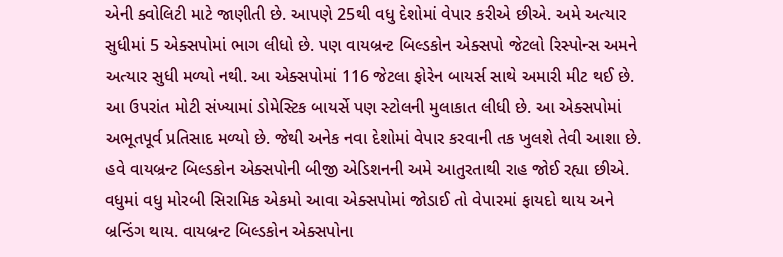એની ક્વોલિટી માટે જાણીતી છે. આપણે 25થી વધુ દેશોમાં વેપાર કરીએ છીએ. અમે અત્યાર સુધીમાં 5 એક્સપોમાં ભાગ લીધો છે. પણ વાયબ્રન્ટ બિલ્ડકોન એક્સપો જેટલો રિસ્પોન્સ અમને અત્યાર સુધી મળ્યો નથી. આ એક્સપોમાં 116 જેટલા ફોરેન બાયર્સ સાથે અમારી મીટ થઈ છે. આ ઉપરાંત મોટી સંખ્યામાં ડોમેસ્ટિક બાયર્સે પણ સ્ટોલની મુલાકાત લીધી છે. આ એક્સપોમાં અભૂતપૂર્વ પ્રતિસાદ મળ્યો છે. જેથી અનેક નવા દેશોમાં વેપાર કરવાની તક ખુલશે તેવી આશા છે. હવે વાયબ્રન્ટ બિલ્ડકોન એક્સપોની બીજી એડિશનની અમે આતુરતાથી રાહ જોઈ રહ્યા છીએ. વધુમાં વધુ મોરબી સિરામિક એકમો આવા એક્સપોમાં જોડાઈ તો વેપારમાં ફાયદો થાય અને બ્રન્ડિંગ થાય. વાયબ્રન્ટ બિલ્ડકોન એક્સપોના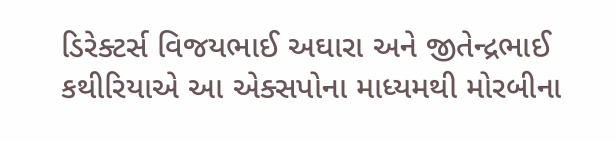ડિરેક્ટર્સ વિજયભાઈ અઘારા અને જીતેન્દ્રભાઈ કથીરિયાએ આ એક્સપોના માધ્યમથી મોરબીના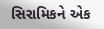સિરામિકને એક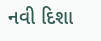નવી દિશા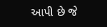આપી છે જે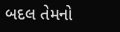બદલ તેમનો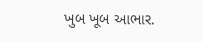ખુબ ખૂબ આભાર.